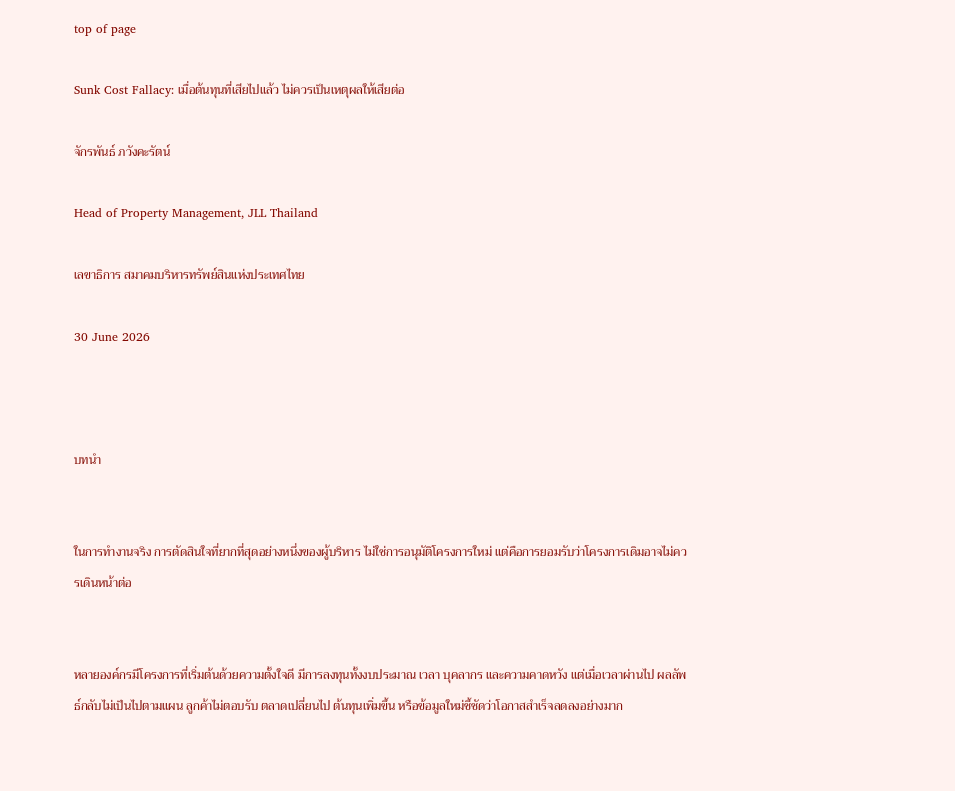top of page

Sunk Cost Fallacy: เมื่อต้นทุนที่เสียไปแล้ว ไม่ควรเป็นเหตุผลให้เสียต่อ

จักรพันธ์ ภวังคะรัตน์

Head of Property Management, JLL Thailand

เลขาธิการ สมาคมบริหารทรัพย์สินแห่งประเทศไทย

30 June 2026



บทนำ


ในการทำงานจริง การตัดสินใจที่ยากที่สุดอย่างหนึ่งของผู้บริหาร ไม่ใช่การอนุมัติโครงการใหม่ แต่คือการยอมรับว่าโครงการเดิมอาจไม่ควรเดินหน้าต่อ


หลายองค์กรมีโครงการที่เริ่มต้นด้วยความตั้งใจดี มีการลงทุนทั้งงบประมาณ เวลา บุคลากร และความคาดหวัง แต่เมื่อเวลาผ่านไป ผลลัพธ์กลับไม่เป็นไปตามแผน ลูกค้าไม่ตอบรับ ตลาดเปลี่ยนไป ต้นทุนเพิ่มขึ้น หรือข้อมูลใหม่ชี้ชัดว่าโอกาสสำเร็จลดลงอย่างมาก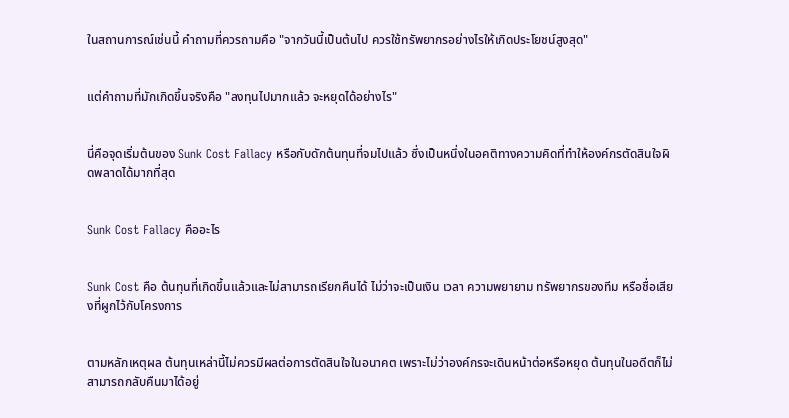ในสถานการณ์เช่นนี้ คำถามที่ควรถามคือ "จากวันนี้เป็นต้นไป ควรใช้ทรัพยากรอย่างไรให้เกิดประโยชน์สูงสุด"


แต่คำถามที่มักเกิดขึ้นจริงคือ "ลงทุนไปมากแล้ว จะหยุดได้อย่างไร"


นี่คือจุดเริ่มต้นของ Sunk Cost Fallacy หรือกับดักต้นทุนที่จมไปแล้ว ซึ่งเป็นหนึ่งในอคติทางความคิดที่ทำให้องค์กรตัดสินใจผิดพลาดได้มากที่สุด


Sunk Cost Fallacy คืออะไร


Sunk Cost คือ ต้นทุนที่เกิดขึ้นแล้วและไม่สามารถเรียกคืนได้ ไม่ว่าจะเป็นเงิน เวลา ความพยายาม ทรัพยากรของทีม หรือชื่อเสียงที่ผูกไว้กับโครงการ


ตามหลักเหตุผล ต้นทุนเหล่านี้ไม่ควรมีผลต่อการตัดสินใจในอนาคต เพราะไม่ว่าองค์กรจะเดินหน้าต่อหรือหยุด ต้นทุนในอดีตก็ไม่สามารถกลับคืนมาได้อยู่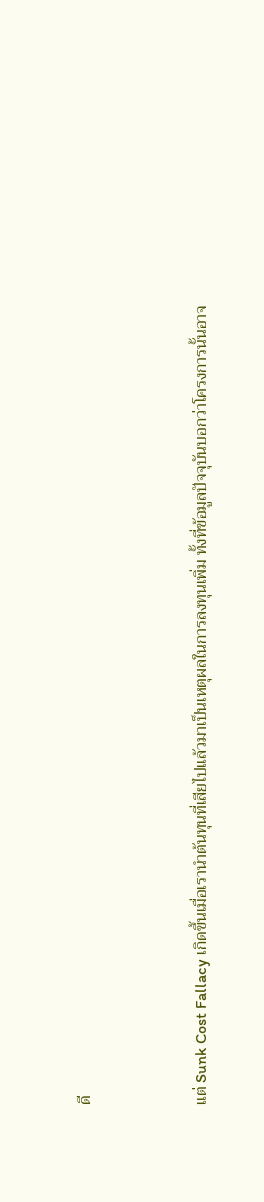ดี


แต่ Sunk Cost Fallacy เกิดขึ้นเมื่อเรานำต้นทุนที่เสียไปแล้วมาเป็นเหตุผลในการลงทุนเพิ่ม ทั้งที่ข้อมูลปัจจุบันบอกว่าโครงการนั้นอาจ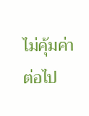ไม่คุ้มค่าต่อไป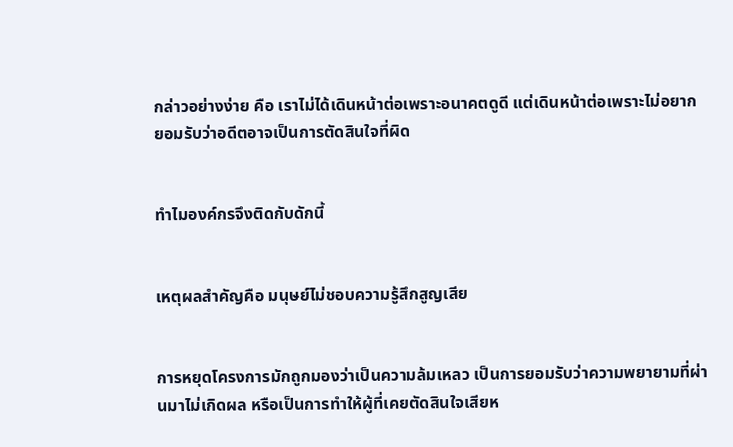กล่าวอย่างง่าย คือ เราไม่ได้เดินหน้าต่อเพราะอนาคตดูดี แต่เดินหน้าต่อเพราะไม่อยากยอมรับว่าอดีตอาจเป็นการตัดสินใจที่ผิด


ทำไมองค์กรจึงติดกับดักนี้


เหตุผลสำคัญคือ มนุษย์ไม่ชอบความรู้สึกสูญเสีย


การหยุดโครงการมักถูกมองว่าเป็นความล้มเหลว เป็นการยอมรับว่าความพยายามที่ผ่านมาไม่เกิดผล หรือเป็นการทำให้ผู้ที่เคยตัดสินใจเสียห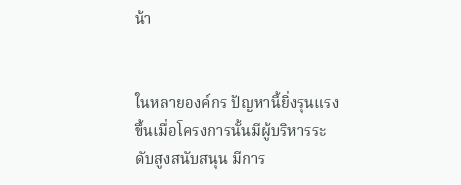น้า


ในหลายองค์กร ปัญหานี้ยิ่งรุนแรงขึ้นเมื่อโครงการนั้นมีผู้บริหารระดับสูงสนับสนุน มีการ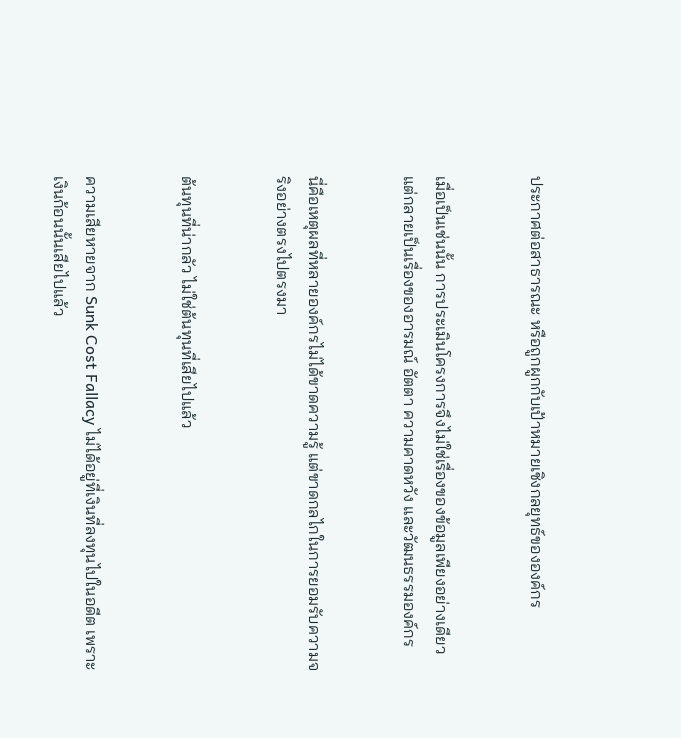ประกาศต่อสาธารณะ หรือถูกผูกกับเป้าหมายเชิงกลยุทธ์ขององค์กร


เมื่อเป็นเช่นนั้น การประเมินโครงการจึงไม่ใช่เรื่องของข้อมูลเพียงอย่างเดียว แต่กลายเป็นเรื่องของอารมณ์ อัตตา ความคาดหวัง และวัฒนธรรมองค์กร


นี่คือเหตุผลที่หลายองค์กรไม่ได้ขาดความรู้ แต่ขาดกลไกในการยอมรับความจริงอย่างตรงไปตรงมา


ต้นทุนที่น่ากลัว ไม่ใช่ต้นทุนที่เสียไปแล้ว


ความเสียหายจาก Sunk Cost Fallacy ไม่ได้อยู่ที่เงินที่ลงทุนไปในอดีต เพราะเงินก้อนนั้นเสียไปแล้ว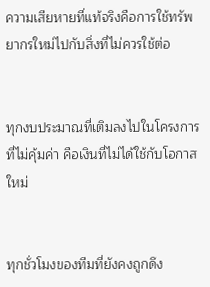ความเสียหายที่แท้จริงคือการใช้ทรัพยากรใหม่ไปกับสิ่งที่ไม่ควรใช้ต่อ


ทุกงบประมาณที่เติมลงไปในโครงการที่ไม่คุ้มค่า คือเงินที่ไม่ได้ใช้กับโอกาสใหม่


ทุกชั่วโมงของทีมที่ยังคงถูกดึง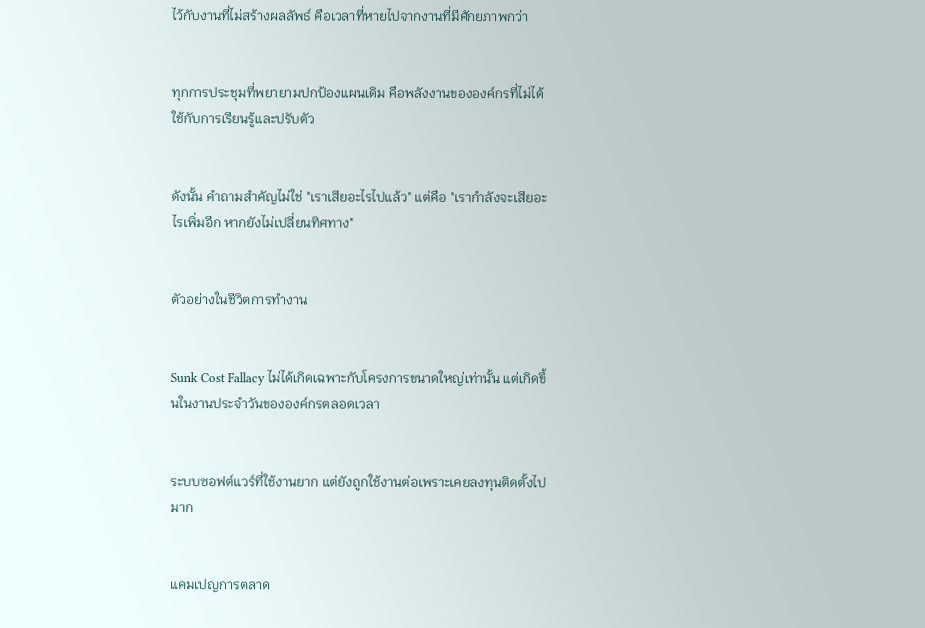ไว้กับงานที่ไม่สร้างผลลัพธ์ คือเวลาที่หายไปจากงานที่มีศักยภาพกว่า


ทุกการประชุมที่พยายามปกป้องแผนเดิม คือพลังงานขององค์กรที่ไม่ได้ใช้กับการเรียนรู้และปรับตัว


ดังนั้น คำถามสำคัญไม่ใช่ "เราเสียอะไรไปแล้ว" แต่คือ "เรากำลังจะเสียอะไรเพิ่มอีก หากยังไม่เปลี่ยนทิศทาง"


ตัวอย่างในชีวิตการทำงาน


Sunk Cost Fallacy ไม่ได้เกิดเฉพาะกับโครงการขนาดใหญ่เท่านั้น แต่เกิดขึ้นในงานประจำวันขององค์กรตลอดเวลา


ระบบซอฟต์แวร์ที่ใช้งานยาก แต่ยังถูกใช้งานต่อเพราะเคยลงทุนติดตั้งไปมาก


แคมเปญการตลาด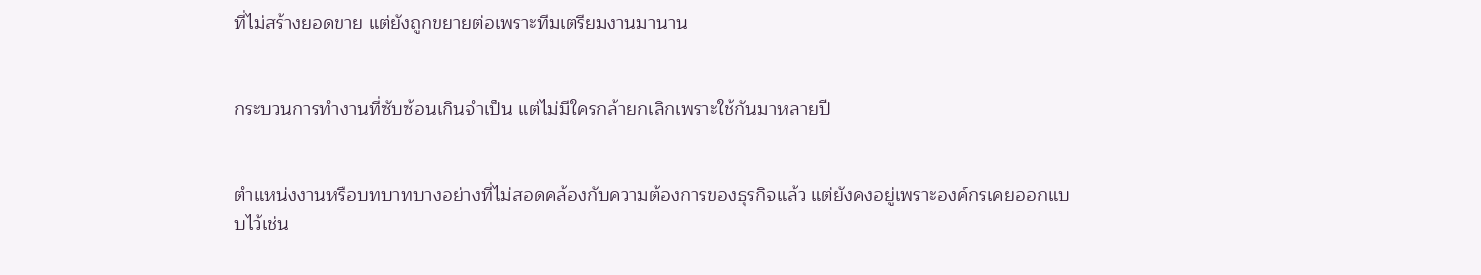ที่ไม่สร้างยอดขาย แต่ยังถูกขยายต่อเพราะทีมเตรียมงานมานาน


กระบวนการทำงานที่ซับซ้อนเกินจำเป็น แต่ไม่มีใครกล้ายกเลิกเพราะใช้กันมาหลายปี


ตำแหน่งงานหรือบทบาทบางอย่างที่ไม่สอดคล้องกับความต้องการของธุรกิจแล้ว แต่ยังคงอยู่เพราะองค์กรเคยออกแบบไว้เช่น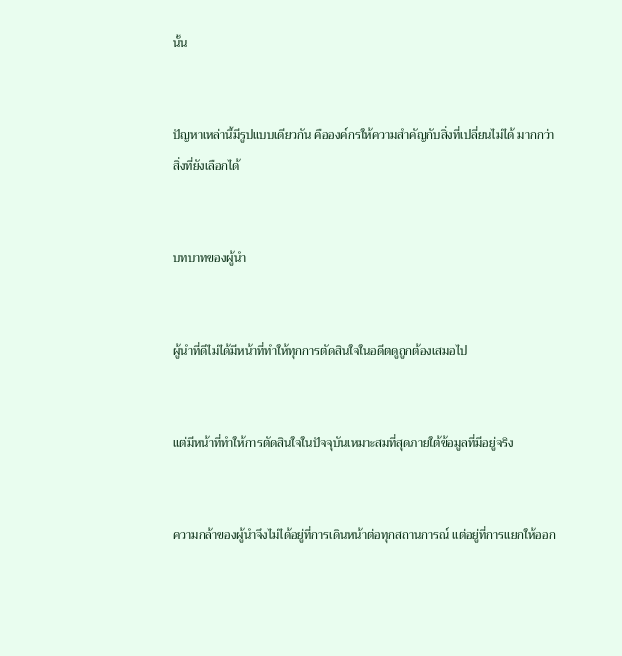นั้น


ปัญหาเหล่านี้มีรูปแบบเดียวกัน คือองค์กรให้ความสำคัญกับสิ่งที่เปลี่ยนไม่ได้ มากกว่าสิ่งที่ยังเลือกได้


บทบาทของผู้นำ


ผู้นำที่ดีไม่ได้มีหน้าที่ทำให้ทุกการตัดสินใจในอดีตดูถูกต้องเสมอไป


แต่มีหน้าที่ทำให้การตัดสินใจในปัจจุบันเหมาะสมที่สุดภายใต้ข้อมูลที่มีอยู่จริง


ความกล้าของผู้นำจึงไม่ได้อยู่ที่การเดินหน้าต่อทุกสถานการณ์ แต่อยู่ที่การแยกให้ออก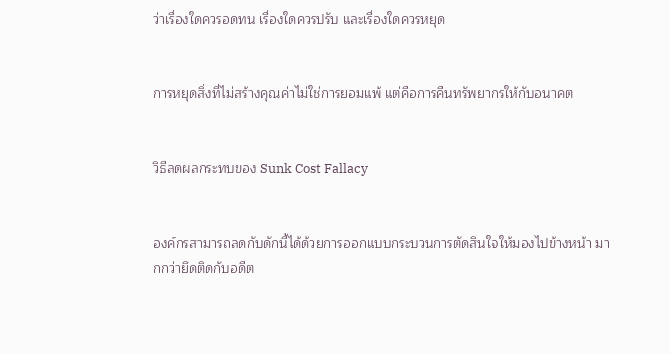ว่าเรื่องใดควรอดทน เรื่องใดควรปรับ และเรื่องใดควรหยุด


การหยุดสิ่งที่ไม่สร้างคุณค่าไม่ใช่การยอมแพ้ แต่คือการคืนทรัพยากรให้กับอนาคต


วิธีลดผลกระทบของ Sunk Cost Fallacy


องค์กรสามารถลดกับดักนี้ได้ด้วยการออกแบบกระบวนการตัดสินใจให้มองไปข้างหน้า มากกว่ายึดติดกับอดีต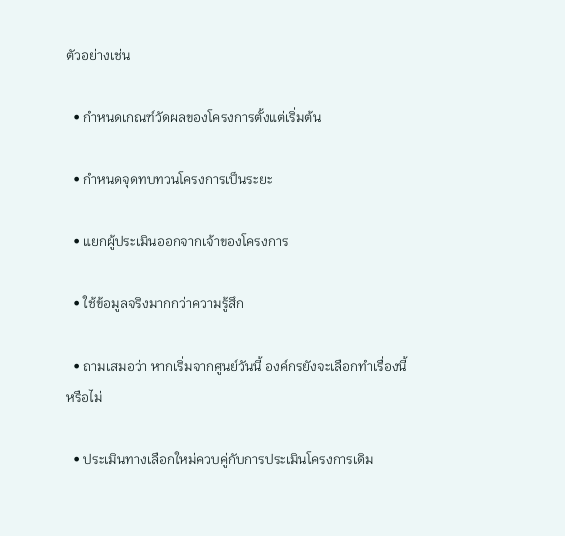ตัวอย่างเช่น

  • กำหนดเกณฑ์วัดผลของโครงการตั้งแต่เริ่มต้น

  • กำหนดจุดทบทวนโครงการเป็นระยะ

  • แยกผู้ประเมินออกจากเจ้าของโครงการ

  • ใช้ข้อมูลจริงมากกว่าความรู้สึก

  • ถามเสมอว่า หากเริ่มจากศูนย์วันนี้ องค์กรยังจะเลือกทำเรื่องนี้หรือไม่

  • ประเมินทางเลือกใหม่ควบคู่กับการประเมินโครงการเดิม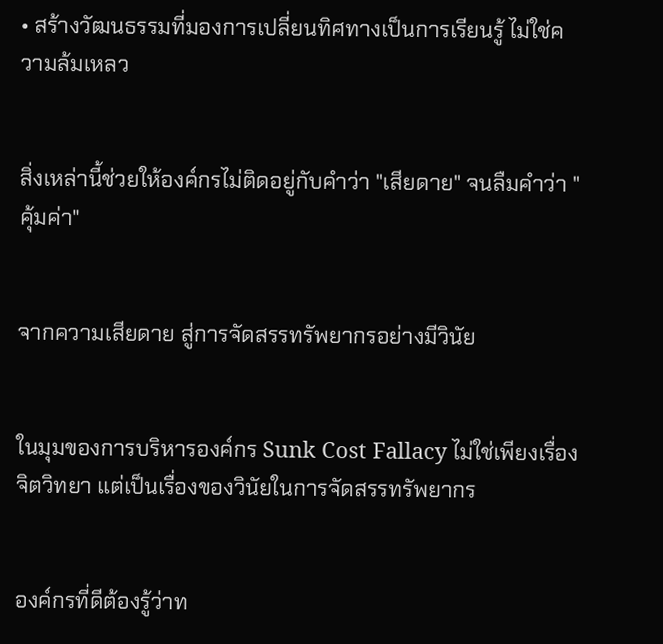• สร้างวัฒนธรรมที่มองการเปลี่ยนทิศทางเป็นการเรียนรู้ ไม่ใช่ความล้มเหลว


สิ่งเหล่านี้ช่วยให้องค์กรไม่ติดอยู่กับคำว่า "เสียดาย" จนลืมคำว่า "คุ้มค่า"


จากความเสียดาย สู่การจัดสรรทรัพยากรอย่างมีวินัย


ในมุมของการบริหารองค์กร Sunk Cost Fallacy ไม่ใช่เพียงเรื่องจิตวิทยา แต่เป็นเรื่องของวินัยในการจัดสรรทรัพยากร


องค์กรที่ดีต้องรู้ว่าท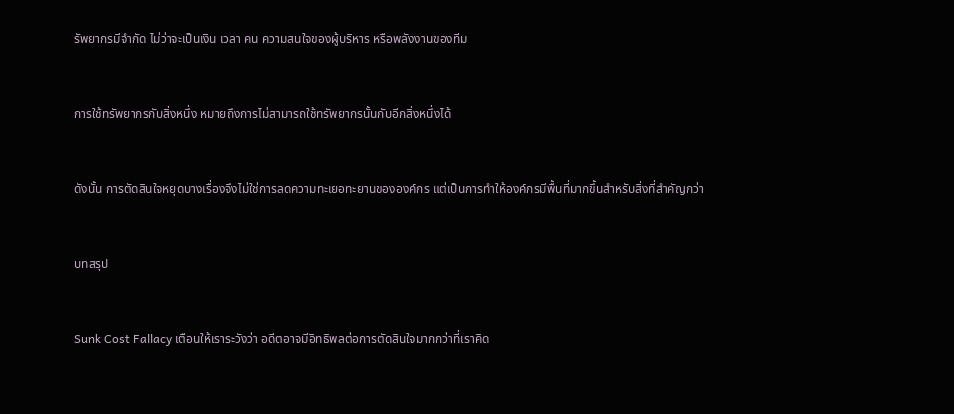รัพยากรมีจำกัด ไม่ว่าจะเป็นเงิน เวลา คน ความสนใจของผู้บริหาร หรือพลังงานของทีม


การใช้ทรัพยากรกับสิ่งหนึ่ง หมายถึงการไม่สามารถใช้ทรัพยากรนั้นกับอีกสิ่งหนึ่งได้


ดังนั้น การตัดสินใจหยุดบางเรื่องจึงไม่ใช่การลดความทะเยอทะยานขององค์กร แต่เป็นการทำให้องค์กรมีพื้นที่มากขึ้นสำหรับสิ่งที่สำคัญกว่า


บทสรุป


Sunk Cost Fallacy เตือนให้เราระวังว่า อดีตอาจมีอิทธิพลต่อการตัดสินใจมากกว่าที่เราคิด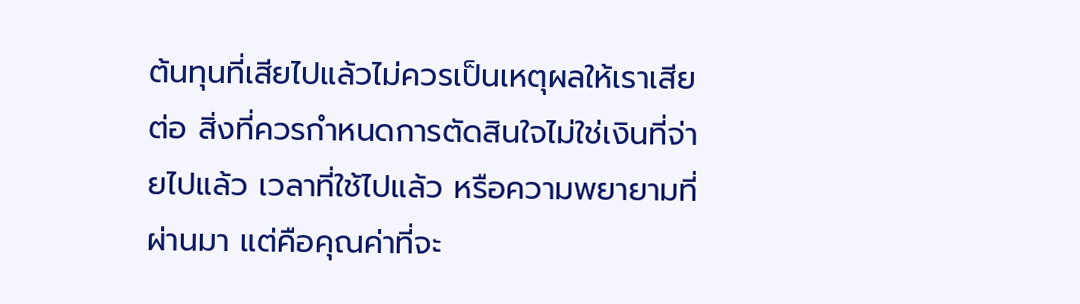ต้นทุนที่เสียไปแล้วไม่ควรเป็นเหตุผลให้เราเสียต่อ สิ่งที่ควรกำหนดการตัดสินใจไม่ใช่เงินที่จ่ายไปแล้ว เวลาที่ใช้ไปแล้ว หรือความพยายามที่ผ่านมา แต่คือคุณค่าที่จะ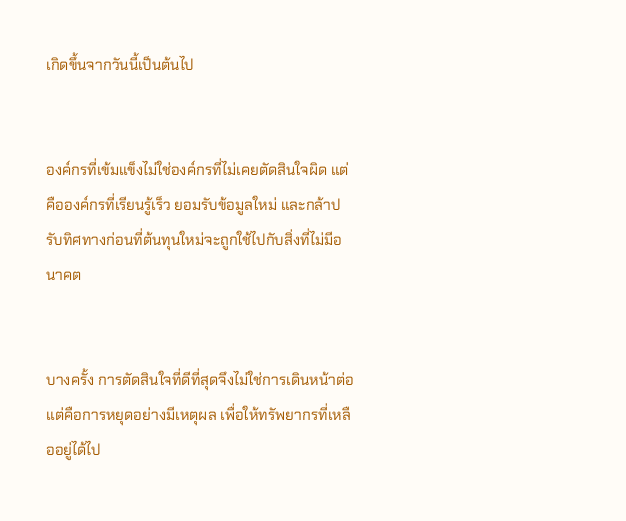เกิดขึ้นจากวันนี้เป็นต้นไป


องค์กรที่เข้มแข็งไม่ใช่องค์กรที่ไม่เคยตัดสินใจผิด แต่คือองค์กรที่เรียนรู้เร็ว ยอมรับข้อมูลใหม่ และกล้าปรับทิศทางก่อนที่ต้นทุนใหม่จะถูกใช้ไปกับสิ่งที่ไม่มีอนาคต


บางครั้ง การตัดสินใจที่ดีที่สุดจึงไม่ใช่การเดินหน้าต่อ แต่คือการหยุดอย่างมีเหตุผล เพื่อให้ทรัพยากรที่เหลืออยู่ได้ไป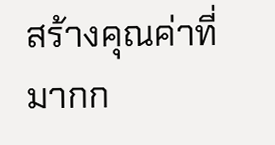สร้างคุณค่าที่มากก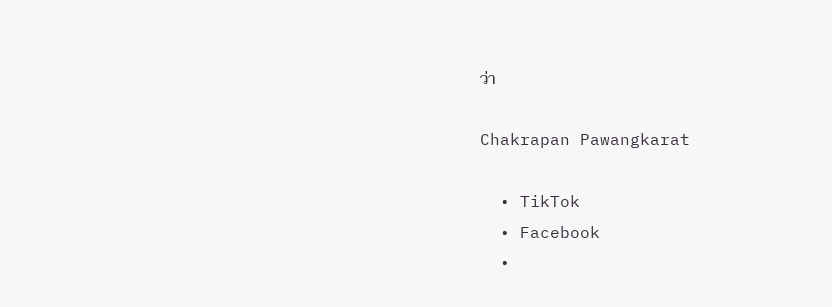ว่า

Chakrapan Pawangkarat

  • TikTok
  • Facebook
  •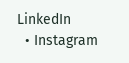LinkedIn
  • Instagram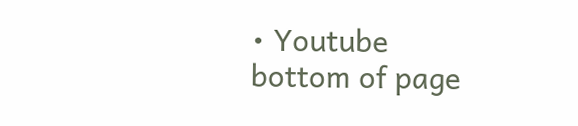• Youtube
bottom of page